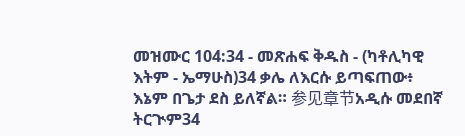መዝሙር 104:34 - መጽሐፍ ቅዱስ - (ካቶሊካዊ እትም - ኤማሁስ)34 ቃሌ ለእርሱ ይጣፍጠው፥ እኔም በጌታ ደስ ይለኛል። 参见章节አዲሱ መደበኛ ትርጒም34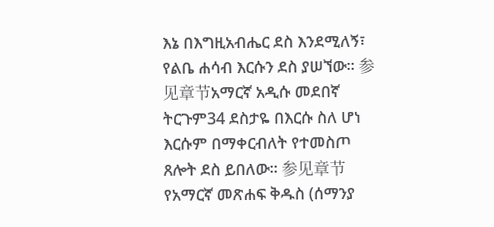እኔ በእግዚአብሔር ደስ እንደሚለኝ፣ የልቤ ሐሳብ እርሱን ደስ ያሠኘው። 参见章节አማርኛ አዲሱ መደበኛ ትርጉም34 ደስታዬ በእርሱ ስለ ሆነ እርሱም በማቀርብለት የተመስጦ ጸሎት ደስ ይበለው። 参见章节የአማርኛ መጽሐፍ ቅዱስ (ሰማንያ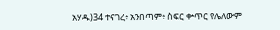አሃዱ)34 ተናገረ፥ አንበጣም፥ ስፍር ቍጥር የሌለውም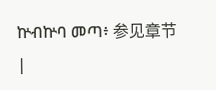ኵብኵባ መጣ፥ 参见章节 |